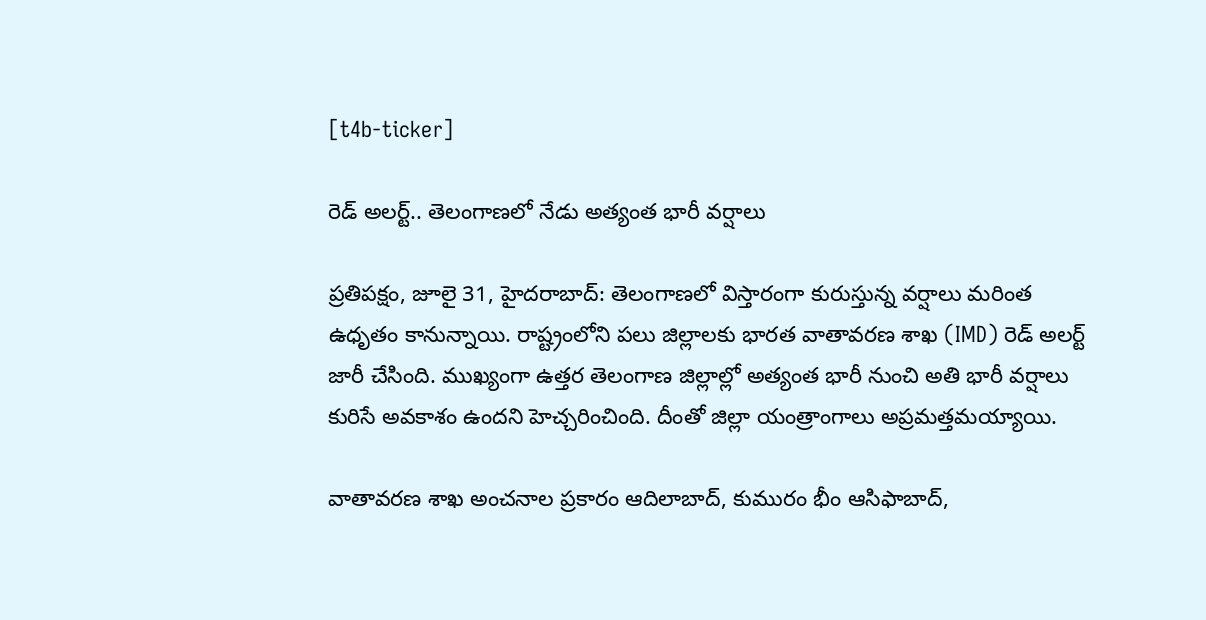[t4b-ticker]

రెడ్ అలర్ట్.. తెలంగాణలో నేడు అత్యంత భారీ వర్షాలు

ప్రతిపక్షం, జూలై 31, హైదరాబాద్: తెలంగాణలో విస్తారంగా కురుస్తున్న వర్షాలు మరింత ఉధృతం కానున్నాయి. రాష్ట్రంలోని పలు జిల్లాలకు భారత వాతావరణ శాఖ (IMD) రెడ్ అలర్ట్ జారీ చేసింది. ముఖ్యంగా ఉత్తర తెలంగాణ జిల్లాల్లో అత్యంత భారీ నుంచి అతి భారీ వర్షాలు కురిసే అవకాశం ఉందని హెచ్చరించింది. దీంతో జిల్లా యంత్రాంగాలు అప్రమత్తమయ్యాయి.

వాతావరణ శాఖ అంచనాల ప్రకారం ఆదిలాబాద్, కుమురం భీం ఆసిఫాబాద్,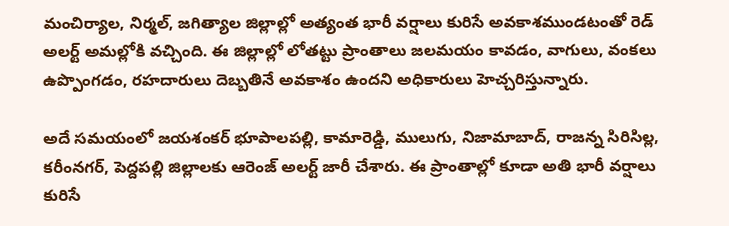మంచిర్యాల, నిర్మల్, జగిత్యాల జిల్లాల్లో అత్యంత భారీ వర్షాలు కురిసే అవకాశముండటంతో రెడ్ అలర్ట్ అమల్లోకి వచ్చింది. ఈ జిల్లాల్లో లోతట్టు ప్రాంతాలు జలమయం కావడం, వాగులు, వంకలు ఉప్పొంగడం, రహదారులు దెబ్బతినే అవకాశం ఉందని అధికారులు హెచ్చరిస్తున్నారు.

అదే సమయంలో జయశంకర్ భూపాలపల్లి, కామారెడ్డి, ములుగు, నిజామాబాద్, రాజన్న సిరిసిల్ల, కరీంనగర్, పెద్దపల్లి జిల్లాలకు ఆరెంజ్ అలర్ట్ జారీ చేశారు. ఈ ప్రాంతాల్లో కూడా అతి భారీ వర్షాలు కురిసే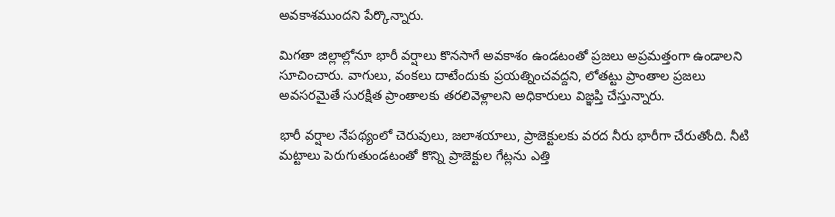అవకాశముందని పేర్కొన్నారు.

మిగతా జిల్లాల్లోనూ భారీ వర్షాలు కొనసాగే అవకాశం ఉండటంతో ప్రజలు అప్రమత్తంగా ఉండాలని సూచించారు. వాగులు, వంకలు దాటేందుకు ప్రయత్నించవద్దని, లోతట్టు ప్రాంతాల ప్రజలు అవసరమైతే సురక్షిత ప్రాంతాలకు తరలివెళ్లాలని అధికారులు విజ్ఞప్తి చేస్తున్నారు.

భారీ వర్షాల నేపథ్యంలో చెరువులు, జలాశయాలు, ప్రాజెక్టులకు వరద నీరు భారీగా చేరుతోంది. నీటి మట్టాలు పెరుగుతుండటంతో కొన్ని ప్రాజెక్టుల గేట్లను ఎత్తి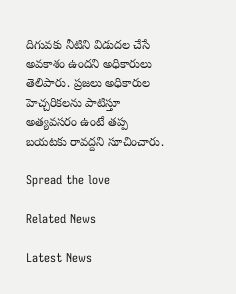దిగువకు నీటిని విడుదల చేసే అవకాశం ఉందని అధికారులు తెలిపారు. ప్రజలు అధికారుల హెచ్చరికలను పాటిస్తూ అత్యవసరం ఉంటే తప్ప బయటకు రావద్దని సూచించారు.

Spread the love

Related News

Latest News